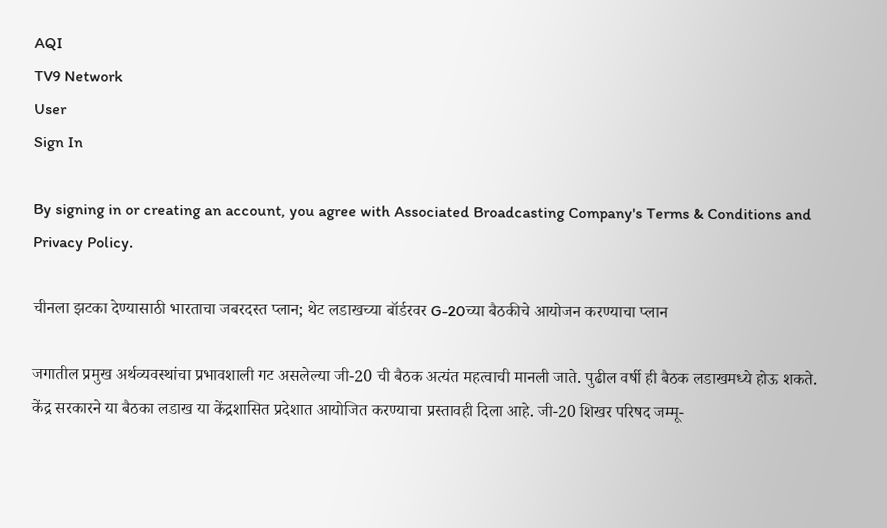AQI
TV9 Network
User
Sign In

By signing in or creating an account, you agree with Associated Broadcasting Company's Terms & Conditions and Privacy Policy.

चीनला झटका देण्यासाठी भारताचा जबरदस्त प्लान; थेट लडाखच्या बॉर्डरवर G-20च्या बैठकीचे आयोजन करण्याचा प्लान

जगातील प्रमुख अर्थव्यवस्थांचा प्रभावशाली गट असलेल्या जी-20 ची बैठक अत्यंत महत्वाची मानली जाते. पुढील वर्षी ही बैठक लडाखमध्ये होऊ शकते. केंद्र सरकारने या बैठका लडाख या केंद्रशासित प्रदेशात आयोजित करण्याचा प्रस्तावही दिला आहे. जी-20 शिखर परिषद जम्मू-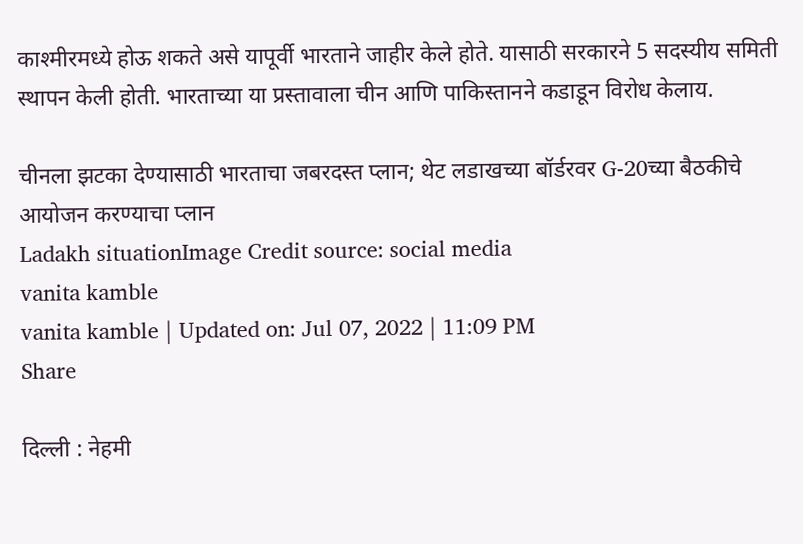काश्मीरमध्ये होऊ शकते असे यापूर्वी भारताने जाहीर केले होते. यासाठी सरकारने 5 सदस्यीय समिती स्थापन केली होती. भारताच्या या प्रस्तावाला चीन आणि पाकिस्तानने कडाडून विरोध केलाय.

चीनला झटका देण्यासाठी भारताचा जबरदस्त प्लान; थेट लडाखच्या बॉर्डरवर G-20च्या बैठकीचे आयोजन करण्याचा प्लान
Ladakh situationImage Credit source: social media
vanita kamble
vanita kamble | Updated on: Jul 07, 2022 | 11:09 PM
Share

दिल्ली : नेहमी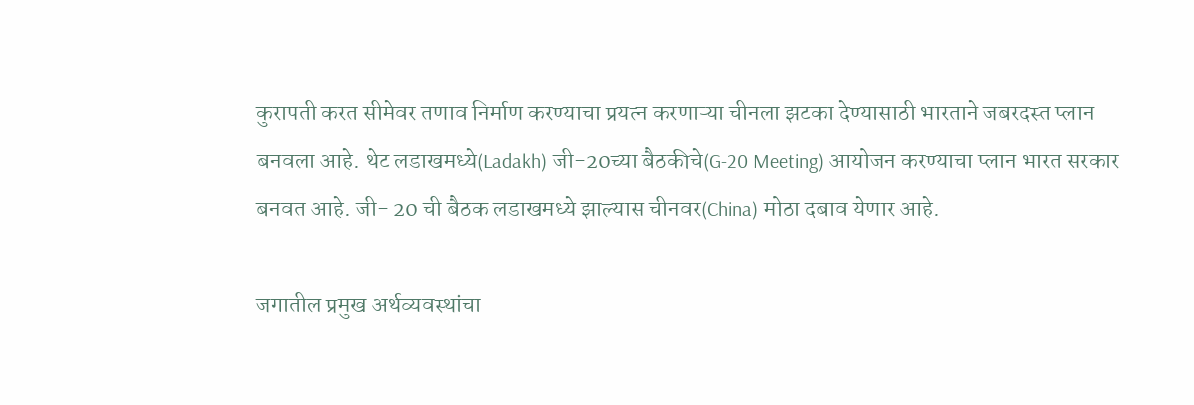कुरापती करत सीमेवर तणाव निर्माण करण्याचा प्रयत्न करणाऱ्या चीनला झटका देण्यासाठी भारताने जबरदस्त प्लान बनवला आहे. थेट लडाखमध्ये(Ladakh) जी-20च्या बैठकीचे(G-20 Meeting) आयोजन करण्याचा प्लान भारत सरकार बनवत आहे. जी- 20 ची बैठक लडाखमध्ये झाल्यास चीनवर(China) मोठा दबाव येणार आहे.

जगातील प्रमुख अर्थव्यवस्थांचा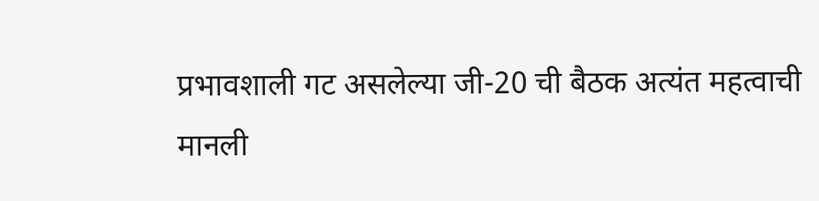प्रभावशाली गट असलेल्या जी-20 ची बैठक अत्यंत महत्वाची मानली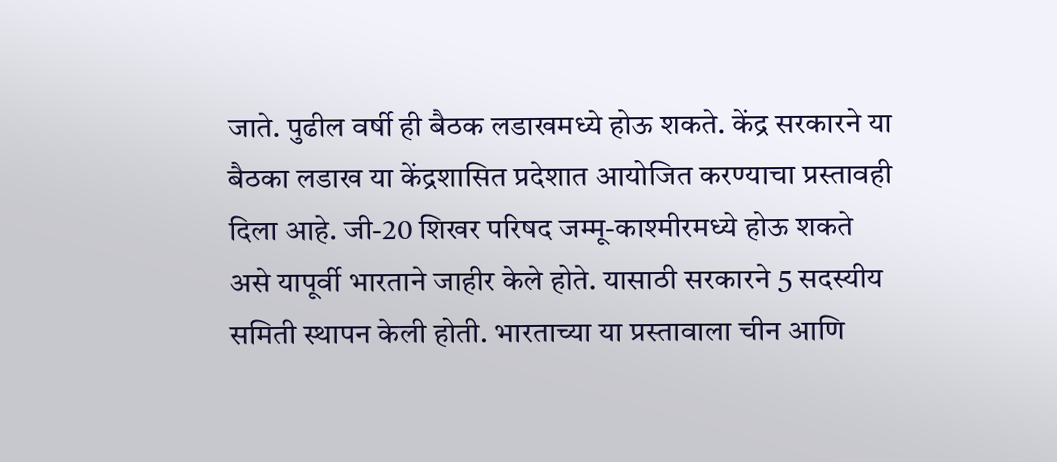जाते. पुढील वर्षी ही बैठक लडाखमध्ये होऊ शकते. केंद्र सरकारने या बैठका लडाख या केंद्रशासित प्रदेशात आयोजित करण्याचा प्रस्तावही दिला आहे. जी-20 शिखर परिषद जम्मू-काश्मीरमध्ये होऊ शकते असे यापूर्वी भारताने जाहीर केले होते. यासाठी सरकारने 5 सदस्यीय समिती स्थापन केली होती. भारताच्या या प्रस्तावाला चीन आणि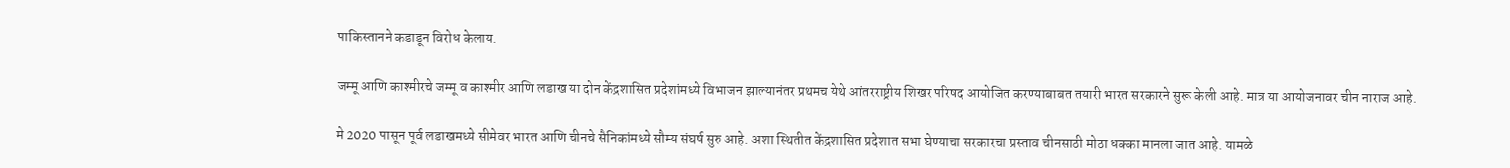पाकिस्तानने कडाडून विरोध केलाय.

जम्मू आणि काश्मीरचे जम्मू व काश्मीर आणि लडाख या दोन केंद्रशासित प्रदेशांमध्ये विभाजन झाल्यानंतर प्रथमच येथे आंतरराष्ट्रीय शिखर परिषद आयोजित करण्याबाबत तयारी भारत सरकारने सुरू केली आहे. मात्र या आयोजनावर चीन नाराज आहे.

मे 2020 पासून पूर्व लडाखमध्ये सीमेवर भारत आणि चीनचे सैनिकांमध्ये सौम्य संघर्ष सुरु आहे. अशा स्थितीत केंद्रशासित प्रदेशात सभा घेण्याचा सरकारचा प्रस्ताव चीनसाठी मोठा धक्का मानला जात आहे. यामळे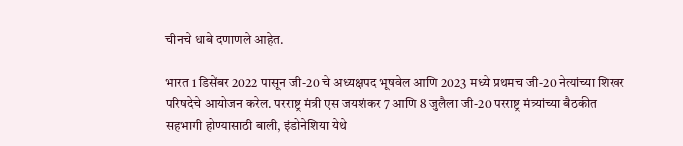चीनचे धाबे दणाणले आहेत.

भारत 1 डिसेंबर 2022 पासून जी-20 चे अध्यक्षपद भूषवेल आणि 2023 मध्ये प्रथमच जी-20 नेत्यांच्या शिखर परिषदेचे आयोजन करेल. परराष्ट्र मंत्री एस जयशंकर 7 आणि 8 जुलैला जी-20 परराष्ट्र मंत्र्यांच्या बैठकीत सहभागी होण्यासाठी बाली, इंडोनेशिया येथे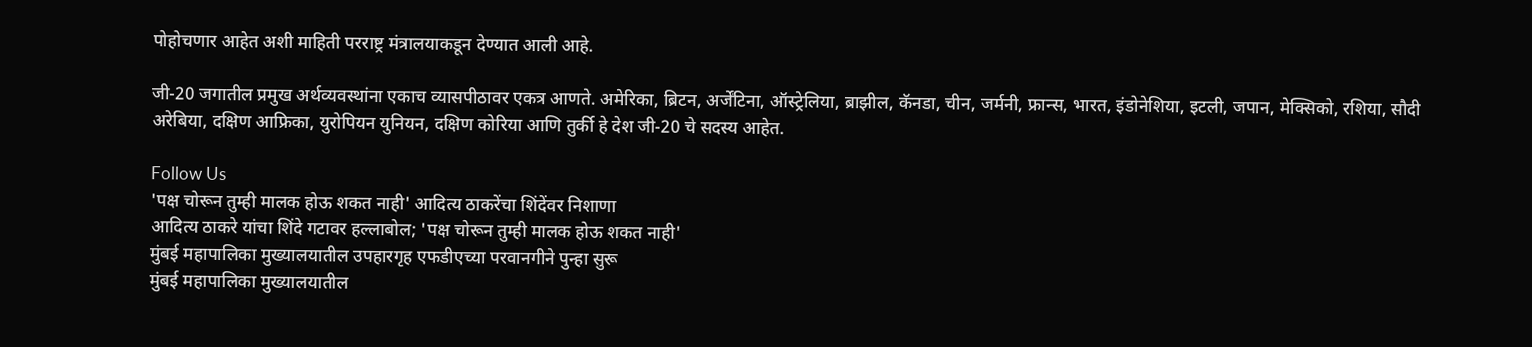पोहोचणार आहेत अशी माहिती परराष्ट्र मंत्रालयाकडून देण्यात आली आहे.

जी-20 जगातील प्रमुख अर्थव्यवस्थांना एकाच व्यासपीठावर एकत्र आणते. अमेरिका, ब्रिटन, अर्जेंटिना, ऑस्ट्रेलिया, ब्राझील, कॅनडा, चीन, जर्मनी, फ्रान्स, भारत, इंडोनेशिया, इटली, जपान, मेक्सिको, रशिया, सौदी अरेबिया, दक्षिण आफ्रिका, युरोपियन युनियन, दक्षिण कोरिया आणि तुर्की हे देश जी-20 चे सदस्य आहेत.

Follow Us
'पक्ष चोरून तुम्ही मालक होऊ शकत नाही' आदित्य ठाकरेंचा शिंदेंवर निशाणा
आदित्य ठाकरे यांचा शिंदे गटावर हल्लाबोल; 'पक्ष चोरून तुम्ही मालक होऊ शकत नाही'
मुंबई महापालिका मुख्यालयातील उपहारगृह एफडीएच्या परवानगीने पुन्हा सुरू
मुंबई महापालिका मुख्यालयातील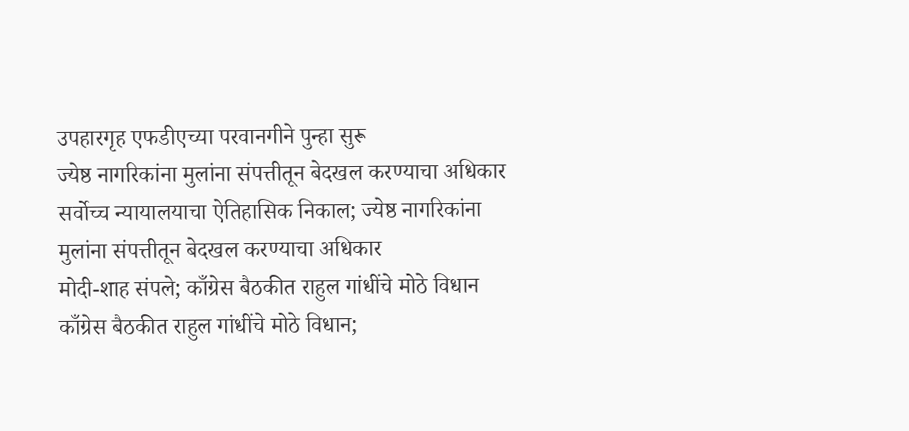उपहारगृह एफडीएच्या परवानगीने पुन्हा सुरू
ज्येष्ठ नागरिकांना मुलांना संपत्तीतून बेदखल करण्याचा अधिकार
सर्वोच्च न्यायालयाचा ऐतिहासिक निकाल; ज्येष्ठ नागरिकांना मुलांना संपत्तीतून बेदखल करण्याचा अधिकार
मोदी-शाह संपले; काँग्रेस बैठकीत राहुल गांधींचे मोठे विधान
काँग्रेस बैठकीत राहुल गांधींचे मोठे विधान;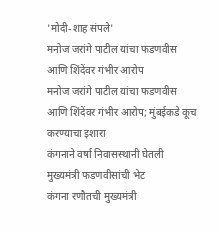'मोदी-शाह संपले'
मनोज जरांगे पाटील यांचा फडणवीस आणि शिंदेंवर गंभीर आरोप
मनोज जरांगे पाटील यांचा फडणवीस आणि शिंदेंवर गंभीर आरोप; मुंबईकडे कूच करण्याचा इशारा
कंगनाने वर्षा निवासस्थानी घेतली मुख्यमंत्री फडणवीसांची भेट
कंगना रणौतची मुख्यमंत्री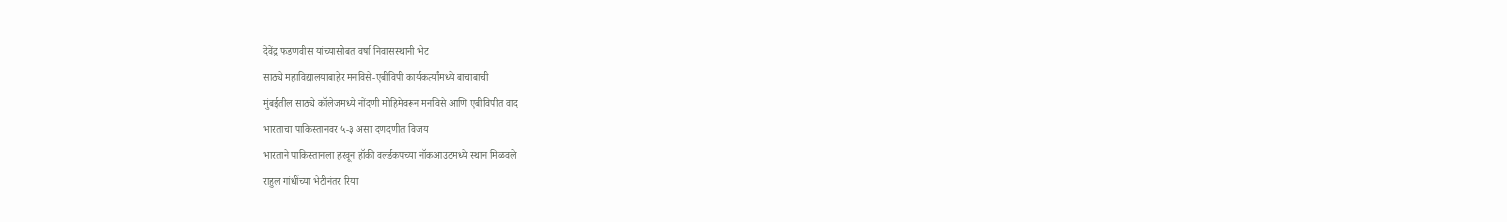देवेंद्र फडणवीस यांच्यासोबत वर्षा निवासस्थानी भेट
साठ्ये महाविद्यालयाबाहेर मनविसे-एबीविपी कार्यकर्त्यांमध्ये बाचाबाची
मुंबईतील साठ्ये कॉलेजमध्ये नोंदणी मोहिमेवरून मनविसे आणि एबीविपीत वाद
भारताचा पाकिस्तानवर ५-३ असा दणदणीत विजय
भारताने पाकिस्तानला हरवून हॉकी वर्ल्डकपच्या नॉकआउटमध्ये स्थान मिळवले
राहुल गांधींच्या भेटीनंतर रिया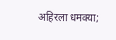अहिरला धमक्या;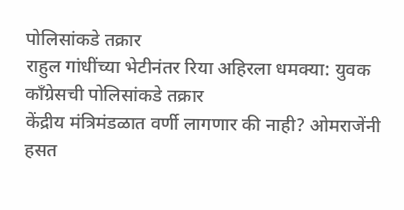पोलिसांकडे तक्रार
राहुल गांधींच्या भेटीनंतर रिया अहिरला धमक्या: युवक काँग्रेसची पोलिसांकडे तक्रार
केंद्रीय मंत्रिमंडळात वर्णी लागणार की नाही? ओमराजेंनी हसत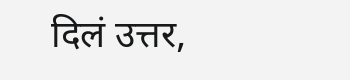दिलं उत्तर,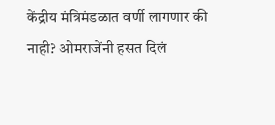केंद्रीय मंत्रिमंडळात वर्णी लागणार की नाही? ओमराजेंनी हसत दिलं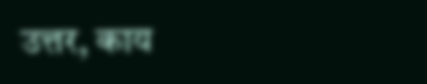उत्तर, काय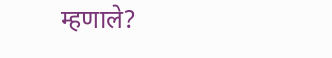म्हणाले?